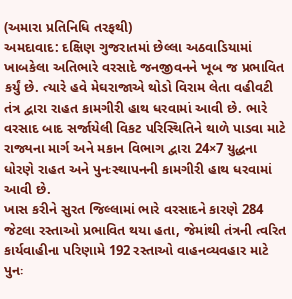(અમારા પ્રતિનિધિ તરફથી)
અમદાવાદ: દક્ષિણ ગુજરાતમાં છેલ્લા અઠવાડિયામાં ખાબકેલા અતિભારે વરસાદે જનજીવનને ખૂબ જ પ્રભાવિત કર્યું છે. ત્યારે હવે મેઘરાજાએ થોડો વિરામ લેતા વહીવટી તંત્ર દ્વારા રાહત કામગીરી હાથ ધરવામાં આવી છે. ભારે વરસાદ બાદ સર્જાયેલી વિકટ પરિસ્થિતિને થાળે પાડવા માટે રાજ્યના માર્ગ અને મકાન વિભાગ દ્વારા 24×7 યુદ્ધના ધોરણે રાહત અને પુનઃસ્થાપનની કામગીરી હાથ ધરવામાં આવી છે.
ખાસ કરીને સુરત જિલ્લામાં ભારે વરસાદને કારણે 284 જેટલા રસ્તાઓ પ્રભાવિત થયા હતા, જેમાંથી તંત્રની ત્વરિત કાર્યવાહીના પરિણામે 192 રસ્તાઓ વાહનવ્યવહાર માટે પુનઃ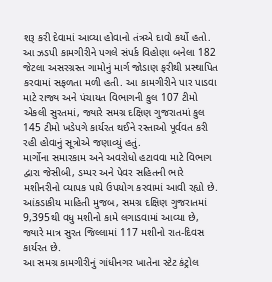શરૂ કરી દેવામાં આવ્યા હોવાનો તંત્રએ દાવો કર્યો હતો. આ ઝડપી કામગીરીને પગલે સંપર્ક વિહોણા બનેલા 182 જેટલા અસરગ્રસ્ત ગામોનું માર્ગ જોડાણ ફરીથી પ્રસ્થાપિત કરવામાં સફળતા મળી હતી. આ કામગીરીને પાર પાડવા માટે રાજ્ય અને પંચાયત વિભાગની કુલ 107 ટીમો એકલી સુરતમાં, જ્યારે સમગ્ર દક્ષિણ ગુજરાતમાં કુલ 145 ટીમો ખડેપગે કાર્યરત થઈને રસ્તાઓ પૂર્વવત કરી રહી હોવાનું સૂત્રોએ જણાવ્યું હતું.
માર્ગોના સમારકામ અને અવરોધો હટાવવા માટે વિભાગ દ્વારા જેસીબી, ડમ્પર અને પેવર સહિતની ભારે મશીનરીનો વ્યાપક પાયે ઉપયોગ કરવામાં આવી રહ્યો છે. આંકડાકીય માહિતી મુજબ, સમગ્ર દક્ષિણ ગુજરાતમાં 9,395થી વધુ મશીનો કામે લગાડવામાં આવ્યા છે, જ્યારે માત્ર સુરત જિલ્લામાં 117 મશીનો રાત-દિવસ કાર્યરત છે.
આ સમગ્ર કામગીરીનું ગાંધીનગર ખાતેના સ્ટેટ કંટ્રોલ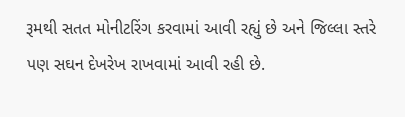રૂમથી સતત મોનીટરિંગ કરવામાં આવી રહ્યું છે અને જિલ્લા સ્તરે પણ સઘન દેખરેખ રાખવામાં આવી રહી છે.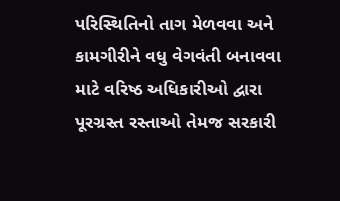પરિસ્થિતિનો તાગ મેળવવા અને કામગીરીને વધુ વેગવંતી બનાવવા માટે વરિષ્ઠ અધિકારીઓ દ્વારા પૂરગ્રસ્ત રસ્તાઓ તેમજ સરકારી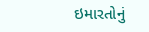ઇમારતોનું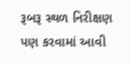રૂબરૂ સ્થળ નિરીક્ષણ પણ કરવામાં આવી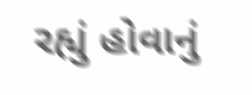રહ્યું હોવાનું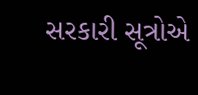સરકારી સૂત્રોએ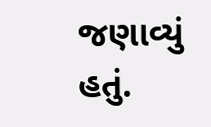જણાવ્યું હતું.